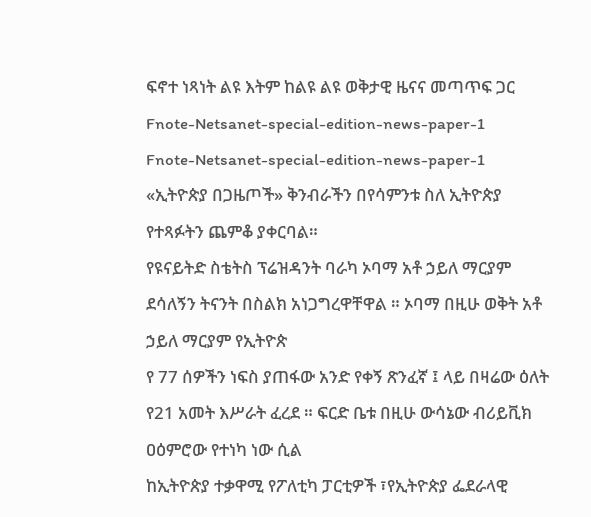ፍኖተ ነጻነት ልዩ እትም ከልዩ ልዩ ወቅታዊ ዜናና መጣጥፍ ጋር
Fnote-Netsanet-special-edition-news-paper-1
Fnote-Netsanet-special-edition-news-paper-1
«ኢትዮጵያ በጋዜጦች» ቅንብራችን በየሳምንቱ ስለ ኢትዮጵያ የተጻፉትን ጨምቆ ያቀርባል።
የዩናይትድ ስቴትስ ፕሬዝዳንት ባራካ ኦባማ አቶ ኃይለ ማርያም ደሳለኝን ትናንት በስልክ አነጋግረዋቸዋል ። ኦባማ በዚሁ ወቅት አቶ ኃይለ ማርያም የኢትዮጵ
የ 77 ሰዎችን ነፍስ ያጠፋው አንድ የቀኝ ጽንፈኛ ፤ ላይ በዛሬው ዕለት የ21 አመት እሥራት ፈረደ ። ፍርድ ቤቱ በዚሁ ውሳኔው ብሪይቪክ ዐዕምሮው የተነካ ነው ሲል
ከኢትዮጵያ ተቃዋሚ የፖለቲካ ፓርቲዎች ፣የኢትዮጵያ ፌደራላዊ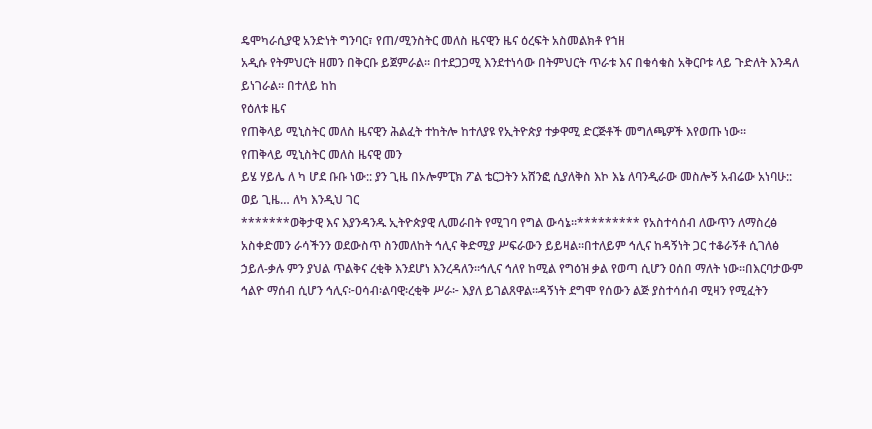ዴሞካራሲያዊ አንድነት ግንባር፣ የጠ/ሚንስትር መለስ ዜናዊን ዜና ዕረፍት አስመልክቶ የኀዘ
አዲሱ የትምህርት ዘመን በቅርቡ ይጀምራል። በተደጋጋሚ እንደተነሳው በትምህርት ጥራቱ እና በቁሳቁስ አቅርቦቱ ላይ ጉድለት እንዳለ ይነገራል። በተለይ ከከ
የዕለቱ ዜና
የጠቅላይ ሚኒስትር መለስ ዜናዊን ሕልፈት ተከትሎ ከተለያዩ የኢትዮጵያ ተቃዋሚ ድርጅቶች መግለጫዎች እየወጡ ነው፡፡
የጠቅላይ ሚኒስትር መለስ ዜናዊ መን
ይሄ ሃይሌ ለ ካ ሆደ ቡቡ ነው:: ያን ጊዜ በኦሎምፒክ ፖል ቴርጋትን አሸንፎ ሲያለቅስ እኮ እኔ ለባንዲራው መስሎኝ አብሬው አነባሁ:: ወይ ጊዜ… ለካ እንዲህ ገር
*******ወቅታዊ እና እያንዳንዱ ኢትዮጵያዊ ሊመራበት የሚገባ የግል ውሳኔ።********* የአስተሳሰብ ለውጥን ለማስረፅ አስቀድመን ራሳችንን ወደውስጥ ስንመለከት ኅሊና ቅድሚያ ሥፍራውን ይይዛል።በተለይም ኅሊና ከዳኝነት ጋር ተቆራኝቶ ሲገለፅ ኃይለ-ቃሉ ምን ያህል ጥልቅና ረቂቅ እንደሆነ እንረዳለን።ኅሊና ኅለየ ከሚል የግዕዝ ቃል የወጣ ሲሆን ዐሰበ ማለት ነው።በእርባታውም ኅልዮ ማሰብ ሲሆን ኅሊና፦ዐሳብ፡ልባዊ፡ረቂቅ ሥራ፦ እያለ ይገልጸዋል።ዳኝነት ደግሞ የሰውን ልጅ ያስተሳሰብ ሚዛን የሚፈትን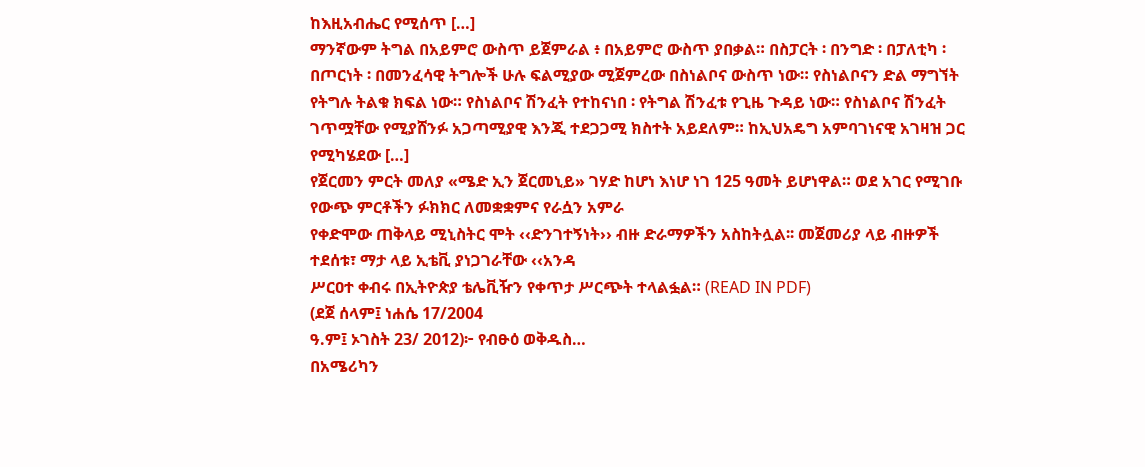ከእዚአብሔር የሚሰጥ […]
ማንኛውም ትግል በአይምሮ ውስጥ ይጀምራል ፥ በአይምሮ ውስጥ ያበቃል። በስፓርት ፡ በንግድ ፡ በፓለቲካ ፡ በጦርነት ፡ በመንፈሳዊ ትግሎች ሁሉ ፍልሚያው ሚጀምረው በስነልቦና ውስጥ ነው። የስነልቦናን ድል ማግኘት የትግሉ ትልቁ ክፍል ነው። የስነልቦና ሽንፈት የተከናነበ ፡ የትግል ሽንፈቱ የጊዜ ጉዳይ ነው። የስነልቦና ሽንፈት ገጥሟቸው የሚያሸንፉ አጋጣሚያዊ እንጂ ተደጋጋሚ ክስተት አይደለም። ከኢህአዴግ አምባገነናዊ አገዛዝ ጋር የሚካሄደው […]
የጀርመን ምርት መለያ «ሜድ ኢን ጀርመኒይ» ገሃድ ከሆነ እነሆ ነገ 125 ዓመት ይሆነዋል። ወደ አገር የሚገቡ የውጭ ምርቶችን ፉክክር ለመቋቋምና የራሷን አምራ
የቀድሞው ጠቅላይ ሚኒስትር ሞት ‹‹ድንገተኝነት›› ብዙ ድራማዎችን አስከትሏል፡፡ መጀመሪያ ላይ ብዙዎች ተደሰቱ፣ ማታ ላይ ኢቴቪ ያነጋገራቸው ‹‹አንዳ
ሥርዐተ ቀብሩ በኢትዮጵያ ቴሌቪዥን የቀጥታ ሥርጭት ተላልፏል። (READ IN PDF)
(ደጀ ሰላም፤ ነሐሴ 17/2004
ዓ.ም፤ ኦገስት 23/ 2012)፦ የብፁዕ ወቅዱስ…
በአሜሪካን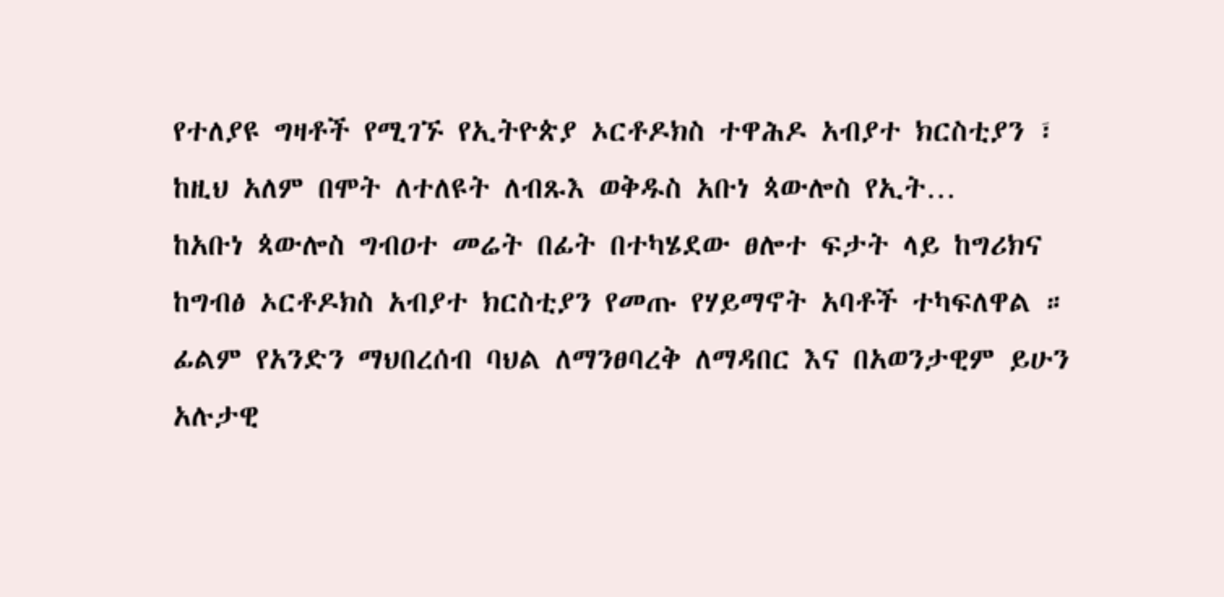የተለያዩ ግዛቶች የሚገኙ የኢትዮጵያ ኦርቶዶክስ ተዋሕዶ አብያተ ክርስቲያን ፣ ከዚህ አለም በሞት ለተለዩት ለብጹእ ወቅዱስ አቡነ ጳውሎስ የኢት…
ከአቡነ ጳውሎስ ግብዐተ መሬት በፊት በተካሄደው ፀሎተ ፍታት ላይ ከግሪክና ከግብፅ ኦርቶዶክስ አብያተ ክርስቲያን የመጡ የሃይማኖት አባቶች ተካፍለዋል ።
ፊልም የአንድን ማህበረሰብ ባህል ለማንፀባረቅ ለማዳበር እና በአወንታዊም ይሁን አሉታዊ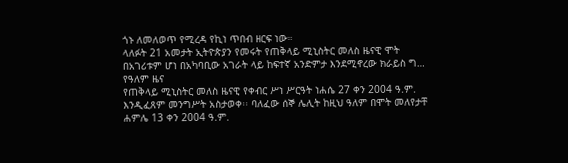ጎኑ ለመለወጥ የሚረዳ የኪነ ጥበብ ዘርፍ ነው።
ላለፉት 21 አመታት ኢትዮጵያን የመሩት የጠቅላይ ሚኒስትር መለስ ዜናዊ ሞት በአገሪቱም ሆነ በአካባቢው አገራት ላይ ከፍተኛ አንድምታ እንደሚኖረው ክራይስ ግ…
የዓለም ዜና
የጠቅላይ ሚኒስትር መለስ ዜናዊ የቀብር ሥነ ሥርዓት ነሐሴ 27 ቀን 2004 ዓ.ም. እንዲፈጸም መንግሥት አስታወቀ፡፡ ባለፈው ሰኞ ሌሊት ከዚህ ዓለም በሞት መለየታቸ
ሐምሌ 13 ቀን 2004 ዓ.ም.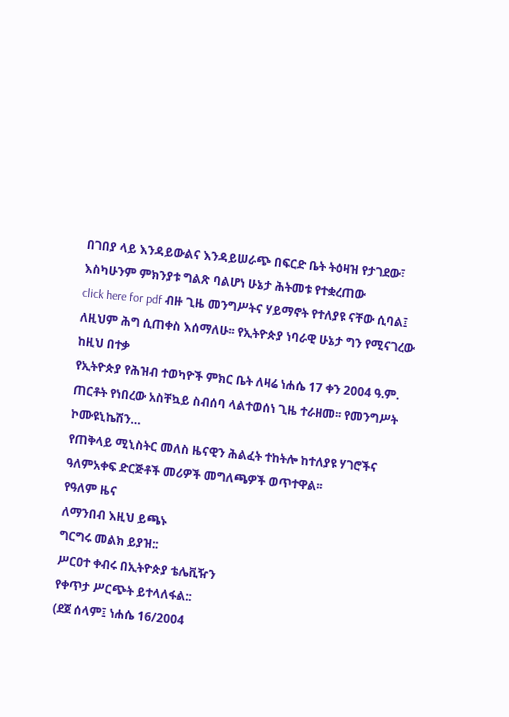በገበያ ላይ እንዳይውልና እንዳይሠራጭ በፍርድ ቤት ትዕዛዝ የታገደው፣ እስካሁንም ምክንያቱ ግልጽ ባልሆነ ሁኔታ ሕትመቱ የተቋረጠው
click here for pdf ብዙ ጊዜ መንግሥትና ሃይማኖት የተለያዩ ናቸው ሲባል፤ ለዚህም ሕግ ሲጠቀስ እሰማለሁ፡፡ የኢትዮጵያ ነባራዊ ሁኔታ ግን የሚናገረው ከዚህ በተቃ
የኢትዮጵያ የሕዝብ ተወካዮች ምክር ቤት ለዛሬ ነሐሴ 17 ቀን 2004 ዓ.ም. ጠርቶት የነበረው አስቸኳይ ስብሰባ ላልተወሰነ ጊዜ ተራዘመ፡፡ የመንግሥት ኮሙዩኒኬሽን…
የጠቅላይ ሚኒስትር መለስ ዜናዊን ሕልፈት ተከትሎ ከተለያዩ ሃገሮችና ዓለምአቀፍ ድርጅቶች መሪዎች መግለጫዎች ወጥተዋል፡፡
የዓለም ዜና
ለማንበብ እዚህ ይጫኑ
ግርግሩ መልክ ይያዝ::
ሥርዐተ ቀብሩ በኢትዮጵያ ቴሌቪዥን
የቀጥታ ሥርጭት ይተላለፋል::
(ደጀ ሰላም፤ ነሐሴ 16/2004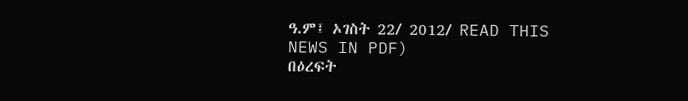ዓ.ም፤ ኦገስት 22/ 2012/ READ THIS NEWS IN PDF)
በዕረፍት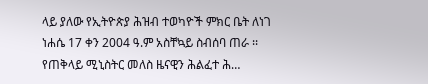ላይ ያለው የኢትዮጵያ ሕዝብ ተወካዮች ምክር ቤት ለነገ ነሐሴ 17 ቀን 2004 ዓ.ም አስቸኳይ ስብሰባ ጠራ ፡፡ የጠቅላይ ሚኒስትር መለስ ዜናዊን ሕልፈተ ሕ…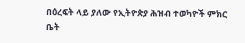በዕረፍት ላይ ያለው የኢትዮጵያ ሕዝብ ተወካዮች ምክር ቤት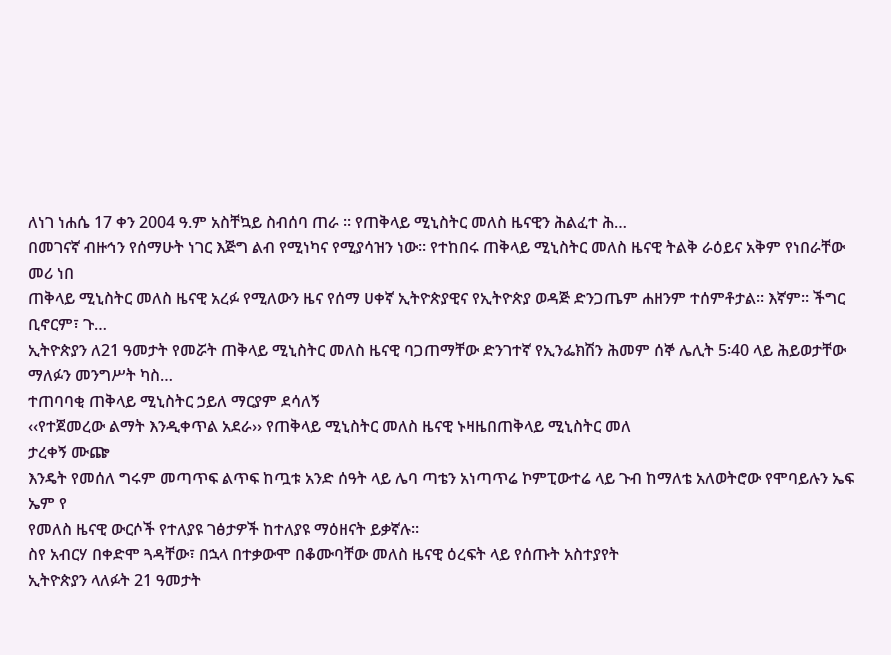ለነገ ነሐሴ 17 ቀን 2004 ዓ.ም አስቸኳይ ስብሰባ ጠራ ፡፡ የጠቅላይ ሚኒስትር መለስ ዜናዊን ሕልፈተ ሕ…
በመገናኛ ብዙኅን የሰማሁት ነገር እጅግ ልብ የሚነካና የሚያሳዝን ነው፡፡ የተከበሩ ጠቅላይ ሚኒስትር መለስ ዜናዊ ትልቅ ራዕይና አቅም የነበራቸው መሪ ነበ
ጠቅላይ ሚኒስትር መለስ ዜናዊ አረፉ የሚለውን ዜና የሰማ ሀቀኛ ኢትዮጵያዊና የኢትዮጵያ ወዳጅ ድንጋጤም ሐዘንም ተሰምቶታል፡፡ እኛም፡፡ ችግር ቢኖርም፣ ጉ…
ኢትዮጵያን ለ21 ዓመታት የመሯት ጠቅላይ ሚኒስትር መለስ ዜናዊ ባጋጠማቸው ድንገተኛ የኢንፌክሽን ሕመም ሰኞ ሌሊት 5፡40 ላይ ሕይወታቸው ማለፉን መንግሥት ካስ…
ተጠባባቂ ጠቅላይ ሚኒስትር ኃይለ ማርያም ደሳለኝ
‹‹የተጀመረው ልማት እንዲቀጥል አደራ›› የጠቅላይ ሚኒስትር መለስ ዜናዊ ኑዛዜበጠቅላይ ሚኒስትር መለ
ታረቀኝ ሙጬ
እንዴት የመሰለ ግሩም መጣጥፍ ልጥፍ ከጧቱ አንድ ሰዓት ላይ ሌባ ጣቴን አነጣጥሬ ኮምፒውተሬ ላይ ጉብ ከማለቴ አለወትሮው የሞባይሉን ኤፍ ኤም የ
የመለስ ዜናዊ ውርሶች የተለያዩ ገፅታዎች ከተለያዩ ማዕዘናት ይቃኛሉ፡፡
ስየ አብርሃ በቀድሞ ጓዳቸው፣ በኋላ በተቃውሞ በቆሙባቸው መለስ ዜናዊ ዕረፍት ላይ የሰጡት አስተያየት
ኢትዮጵያን ላለፉት 21 ዓመታት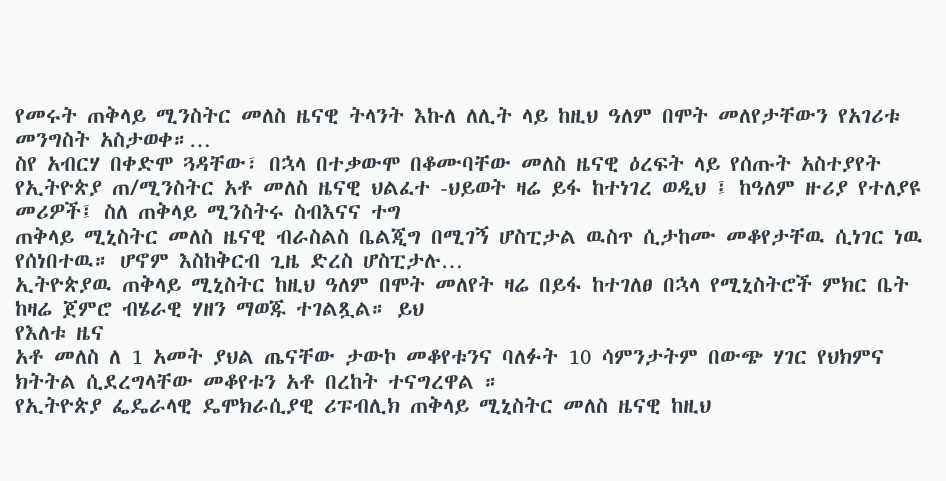የመሩት ጠቅላይ ሚንስትር መለስ ዜናዊ ትላንት እኩለ ለሊት ላይ ከዚህ ዓለም በሞት መለየታቸውን የአገሪቱ መንግስት አስታወቀ።…
ስየ አብርሃ በቀድሞ ጓዳቸው፣ በኋላ በተቃውሞ በቆሙባቸው መለስ ዜናዊ ዕረፍት ላይ የሰጡት አስተያየት
የኢትዮጵያ ጠ/ሚንስትር አቶ መለስ ዜናዊ ህልፈተ -ህይወት ዛሬ ይፋ ከተነገረ ወዲህ ፤ ከዓለም ዙሪያ የተለያዩ መሪዎች፤ ስለ ጠቅላይ ሚንስትሩ ስብእናና ተግ
ጠቅላይ ሚኒስትር መለስ ዜናዊ ብራስልስ ቤልጂግ በሚገኝ ሆስፒታል ዉስጥ ሲታከሙ መቆየታቸዉ ሲነገር ነዉ የሰነበተዉ። ሆኖም እስከቅርብ ጊዜ ድረስ ሆስፒታሉ…
ኢትዮጵያዉ ጠቅላይ ሚኒስትር ከዚህ ዓለም በሞት መለየት ዛሬ በይፋ ከተገለፀ በኋላ የሚኒስትሮች ምክር ቤት ከዛሬ ጀምሮ ብሄራዊ ሃዘን ማወጁ ተገልጿል። ይህ
የእለቱ ዜና
አቶ መለስ ለ 1 አመት ያህል ጤናቸው ታውኮ መቆየቱንና ባለፉት 10 ሳምንታትም በውጭ ሃገር የህክምና ክትትል ሲደረግላቸው መቆየቱን አቶ በረከት ተናግረዋል ።
የኢትዮጵያ ፌዴራላዊ ዴሞክራሲያዊ ሪፑብሊክ ጠቅላይ ሚኒስትር መለስ ዜናዊ ከዚህ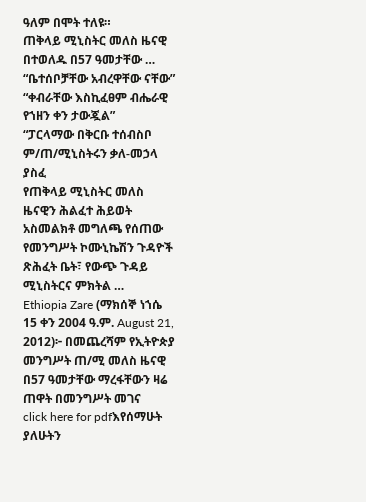ዓለም በሞት ተለዩ።
ጠቅላይ ሚኒስትር መለስ ዜናዊ በተወለዱ በ57 ዓመታቸው …
“ቤተሰቦቻቸው አብረዋቸው ናቸው”
“ቀብራቸው እስኪፈፀም ብሔራዊ የኀዘን ቀን ታውጇል”
“ፓርላማው በቅርቡ ተሰብስቦ ም/ጠ/ሚኒስትሩን ቃለ-መኃላ ያስፈ
የጠቅላይ ሚኒስትር መለስ ዜናዊን ሕልፈተ ሕይወት አስመልክቶ መግለጫ የሰጠው የመንግሥት ኮሙኒኬሽን ጉዳዮች ጽሕፈት ቤት፣ የውጭ ጉዳይ ሚኒስትርና ምክትል …
Ethiopia Zare (ማክሰኞ ነኀሴ 15 ቀን 2004 ዓ.ም. August 21, 2012)፦ በመጨረሻም የኢትዮጵያ መንግሥት ጠ/ሚ መለስ ዜናዊ በ57 ዓመታቸው ማረፋቸውን ዛሬ ጠዋት በመንግሥት መገና
click here for pdfእየሰማሁት ያለሁትን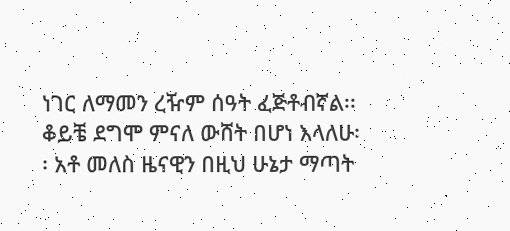ነገር ለማመን ረዥም ሰዓት ፈጅቶብኛል፡፡ ቆይቼ ደግሞ ምናለ ውሸት በሆነ እላለሁ፡፡ አቶ መለስ ዜናዊን በዚህ ሁኔታ ማጣት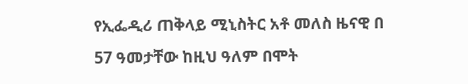የኢፌዲሪ ጠቅላይ ሚኒስትር አቶ መለስ ዜናዊ በ 57 ዓመታቸው ከዚህ ዓለም በሞት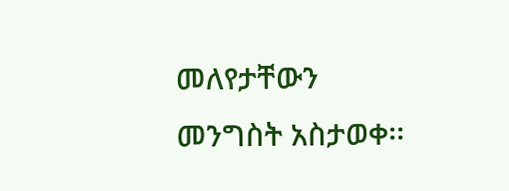መለየታቸውን መንግስት አስታወቀ፡፡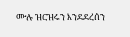ሙሉ ዝርዝሩን እንደደረሰን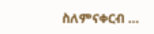ስለምናቀርብ …